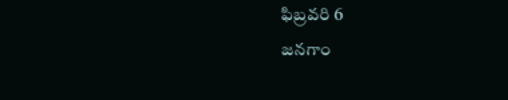ఫిబ్రవరి 6
జనగాం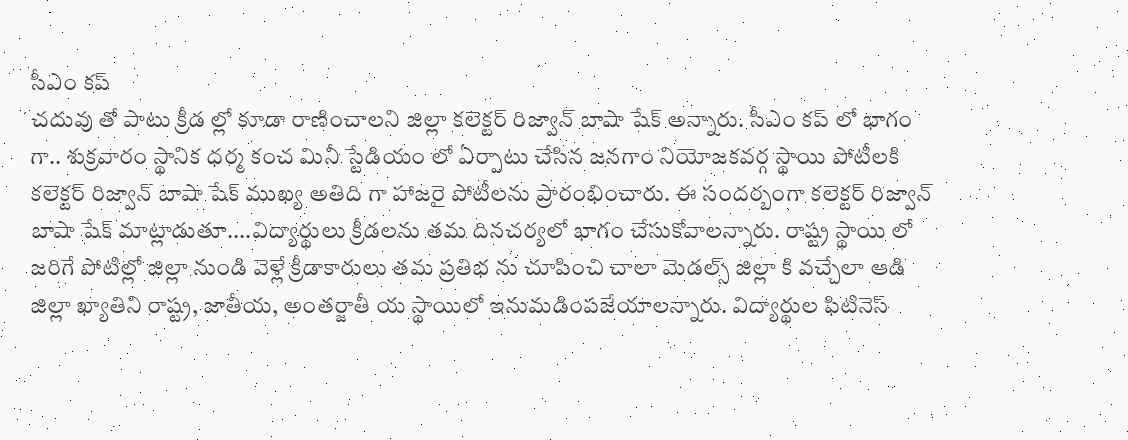సీఎం కప్
చదువు తో పాటు క్రీడ ల్లో కూడా రాణించాలని జిల్లా కలెక్టర్ రిజ్వాన్ బాషా షేక్ అన్నారు. సీఎం కప్ లో భాగం గా.. శుక్రవారం స్థానిక ధర్మ కంచ మినీ స్టేడియం లో ఏర్పాటు చేసిన జనగాం నియోజకవర్గ స్థాయి పోటీలకి కలెక్టర్ రిజ్వాన్ బాషా షేక్ ముఖ్య అతిది గా హాజరై పోటీలను ప్రారంభించారు. ఈ సందర్బంగా కలెక్టర్ రిజ్వాన్ బాషా షేక్ మాట్లాడుతూ....విద్యార్థులు క్రీడలను తమ దినచర్యలో భాగం చేసుకోవాలన్నారు. రాష్ట్ర స్థాయి లో జరిగే పోటిల్లో జిల్లా నుండి వెళ్లే క్రీడాకారులు తమ ప్రతిభ ను చూపించి చాలా మెడల్స్ జిల్లా కి వచ్చేలా ఆడి జిల్లా ఖ్యాతిని రాష్ట్ర, జాతీయ, అంతర్జాతీ య స్థాయిలో ఇనుమడింపజేయాలన్నారు. విద్యార్థుల ఫిటినెస్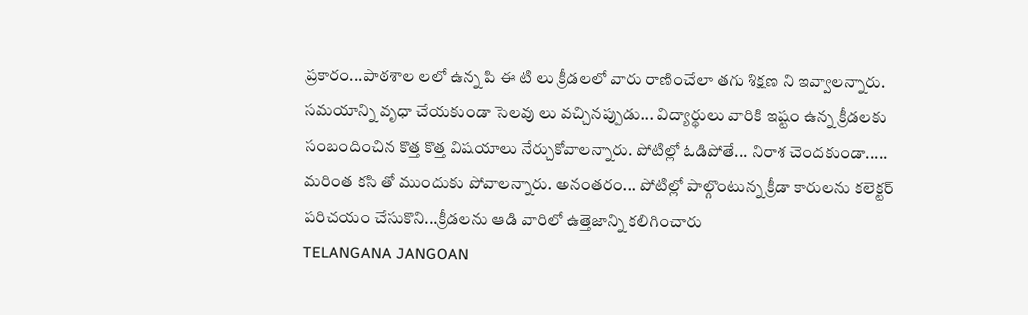ప్రకారం...పాఠశాల లలో ఉన్న పి ఈ టి లు క్రీడలలో వారు రాణించేలా తగు శిక్షణ ని ఇవ్వాలన్నారు. సమయాన్ని వృధా చేయకుండా సెలవు లు వచ్చినప్పుడు... విద్యార్థులు వారికి ఇష్టం ఉన్న క్రీడలకు సంబందించిన కొత్త కొత్త విషయాలు నేర్చుకోవాలన్నారు. పోటిల్లో ఓడిపోతే... నిరాశ చెందకుండా..... మరింత కసి తో ముందుకు పోవాలన్నారు. అనంతరం... పోటిల్లో పాల్గొంటున్న క్రీడా కారులను కలెక్టర్ పరిచయం చేసుకొని...క్రీడలను ఆడి వారిలో ఉత్తెజాన్ని కలిగించారు
TELANGANA JANGOAN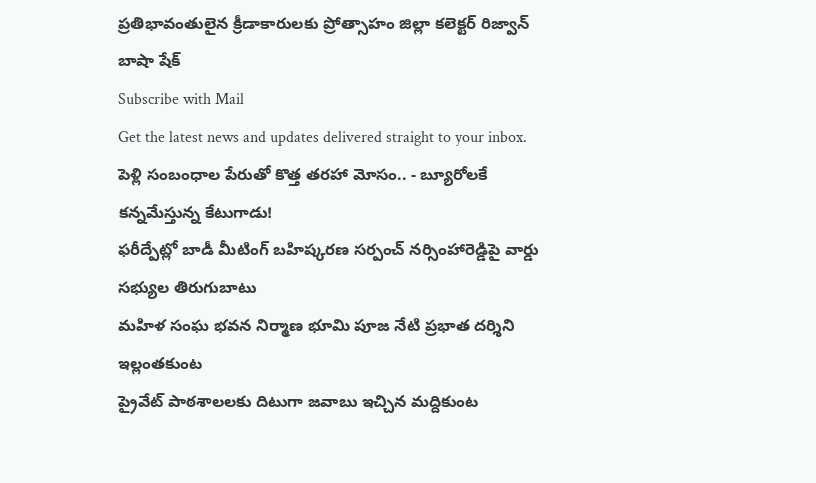ప్రతిభావంతులైన క్రీడాకారులకు ప్రోత్సాహం జిల్లా కలెక్టర్ రిజ్వాన్ బాషా షేక్
Subscribe with Mail
Get the latest news and updates delivered straight to your inbox.
పెళ్లి సంబంధాల పేరుతో కొత్త తరహా మోసం.. - బ్యూరోలకే కన్నమేస్తున్న కేటుగాడు!
ఫరీద్పేట్లో బాడీ మీటింగ్ బహిష్కరణ సర్పంచ్ నర్సింహారెడ్డిపై వార్డు సభ్యుల తిరుగుబాటు
మహిళ సంఘ భవన నిర్మాణ భూమి పూజ నేటి ప్రభాత దర్శిని ఇల్లంతకుంట
ప్రైవేట్ పాఠశాలలకు దిటుగా జవాబు ఇచ్చిన మద్దికుంట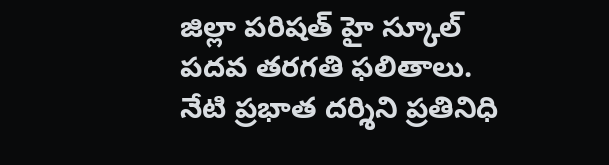జిల్లా పరిషత్ హై స్కూల్ పదవ తరగతి ఫలితాలు. నేటి ప్రభాత దర్శిని ప్రతినిధి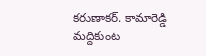కరుణాకర్. కామారెడ్డి
మద్దికుంట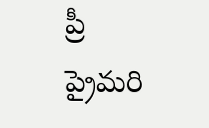ప్రీ ప్రైమరి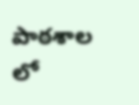పాఠశాల లో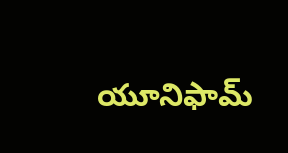యూనిఫామ్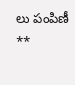లు పంపిణీ **